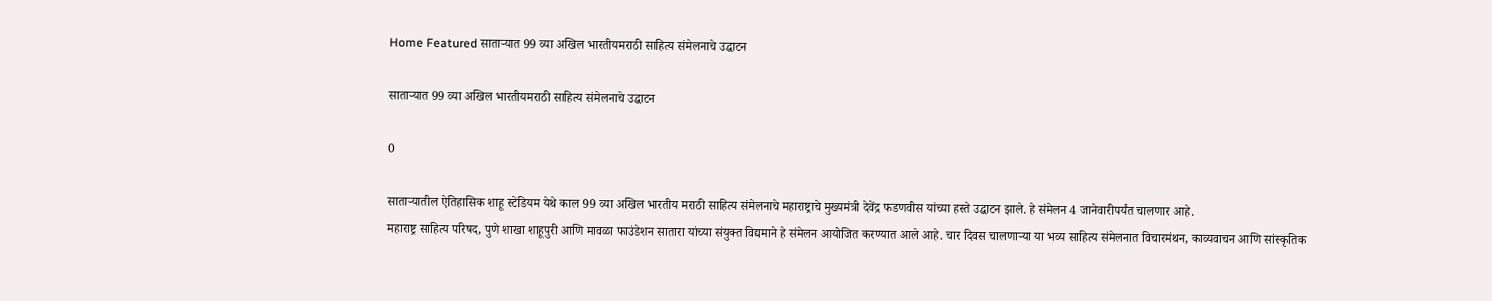Home Featured साताऱ्यात 99 व्या अखिल भारतीयमराठी साहित्य संमेलनाचे उद्घाटन

साताऱ्यात 99 व्या अखिल भारतीयमराठी साहित्य संमेलनाचे उद्घाटन

0

साताऱ्यातील ऐतिहासिक शाहू स्टेडियम येथे काल 99 व्या अखिल भारतीय मराठी साहित्य संमेलनाचे महाराष्ट्राचे मुख्यमंत्री देवेंद्र फडणवीस यांच्या हस्ते उद्घाटन झाले. हे संमेलन 4 जानेवारीपर्यंत चालणार आहे.
महाराष्ट्र साहित्य परिषद, पुणे शाखा शाहूपुरी आणि मावळा फाउंडेशन सातारा यांच्या संयुक्त विद्यमाने हे संमेलन आयोजित करण्यात आले आहे. चार दिवस चालणाऱ्या या भव्य साहित्य संमेलनात विचारमंथन, काव्यवाचन आणि सांस्कृतिक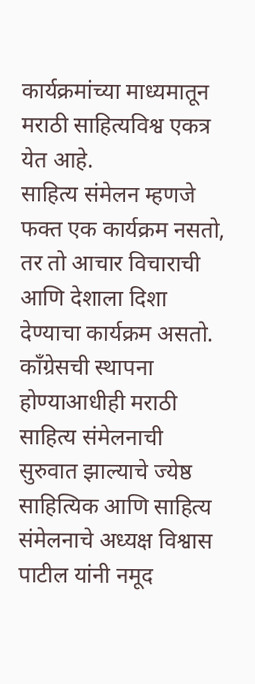कार्यक्रमांच्या माध्यमातून मराठी साहित्यविश्व एकत्र येत आहे.
साहित्य संमेलन म्हणजे फक्त एक कार्यक्रम नसतो, तर तो आचार विचाराची आणि देशाला दिशा देण्याचा कार्यक्रम असतो. काँग्रेसची स्थापना होण्याआधीही मराठी साहित्य संमेलनाची सुरुवात झाल्याचे ज्येष्ठ साहित्यिक आणि साहित्य संमेलनाचे अध्यक्ष विश्वास पाटील यांनी नमूद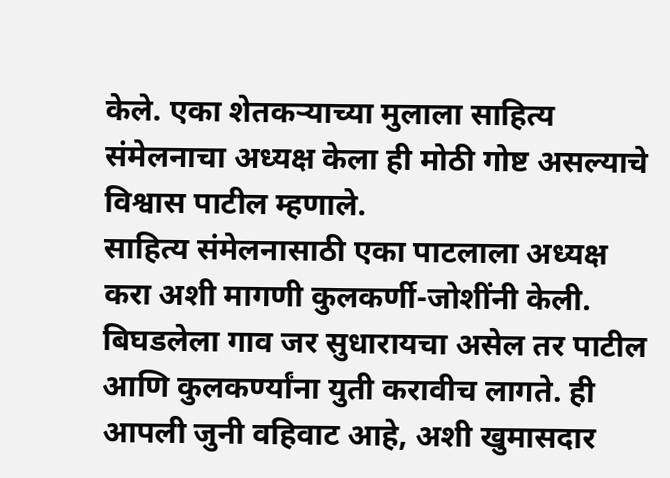केले. एका शेतकऱ्याच्या मुलाला साहित्य संमेलनाचा अध्यक्ष केला ही मोठी गोष्ट असल्याचे विश्वास पाटील म्हणाले.
साहित्य संमेलनासाठी एका पाटलाला अध्यक्ष करा अशी मागणी कुलकर्णी-जोशींनी केली. बिघडलेला गाव जर सुधारायचा असेल तर पाटील आणि कुलकर्ण्यांना युती करावीच लागते. ही आपली जुनी वहिवाट आहे, अशी खुमासदार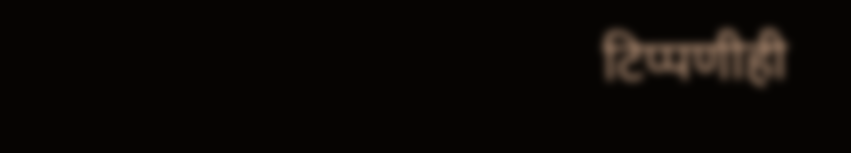टिप्पणीही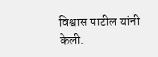विश्वास पाटील यांनी केली.